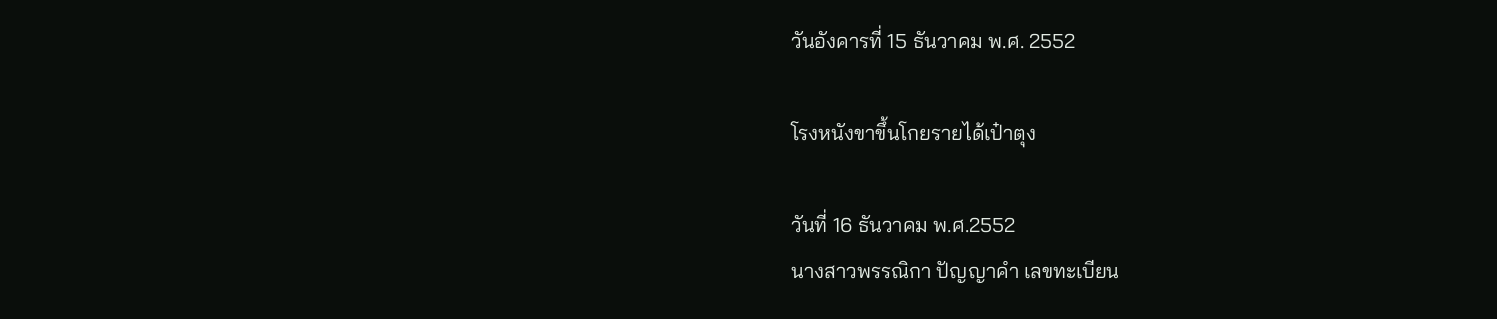วันอังคารที่ 15 ธันวาคม พ.ศ. 2552

โรงหนังขาขึ้นโกยรายได้เป๋าตุง

วันที่ 16 ธันวาคม พ.ศ.2552
นางสาวพรรณิกา ปัญญาคำ เลขทะเบียน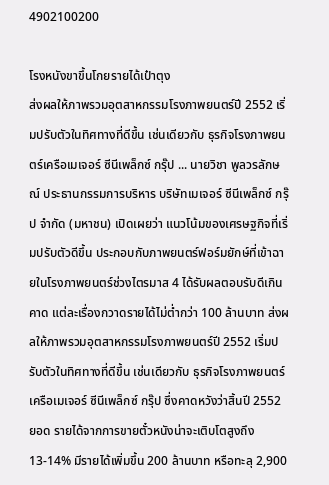4902100200

โรงหนังขาขึ้นโกยรายได้เป๋าตุง
ส่งผลให้ภาพรวมอุตสาหกรรมโรงภาพยนตร์ปี 2552 เริ่มปรับตัวในทิศทางที่ดีขึ้น เช่นเดียวกับ ธุรกิจโรงภาพยนตร์เครือเมเจอร์ ซีนีเพล็กซ์ กรุ๊ป ... นายวิชา พูลวรลักษณ์ ประธานกรรมการบริหาร บริษัทเมเจอร์ ซีนีเพล็กซ์ กรุ๊ป จำกัด (มหาชน) เปิดเผยว่า แนวโน้มของเศรษฐกิจที่เริ่มปรับตัวดีขึ้น ประกอบกับภาพยนตร์ฟอร์มยักษ์ที่เข้าฉายในโรงภาพยนตร์ช่วงไตรมาส 4 ได้รับผลตอบรับดีเกินคาด แต่ละเรื่องกวาดรายได้ไม่ต่ำกว่า 100 ล้านบาท ส่งผลให้ภาพรวมอุตสาหกรรมโรงภาพยนตร์ปี 2552 เริ่มปรับตัวในทิศทางที่ดีขึ้น เช่นเดียวกับ ธุรกิจโรงภาพยนตร์เครือเมเจอร์ ซีนีเพล็กซ์ กรุ๊ป ซึ่งคาดหวังว่าสิ้นปี 2552 ยอด รายได้จากการขายตั๋วหนังน่าจะเติบโตสูงถึง 13-14% มีรายได้เพิ่มขึ้น 200 ล้านบาท หรือทะลุ 2,900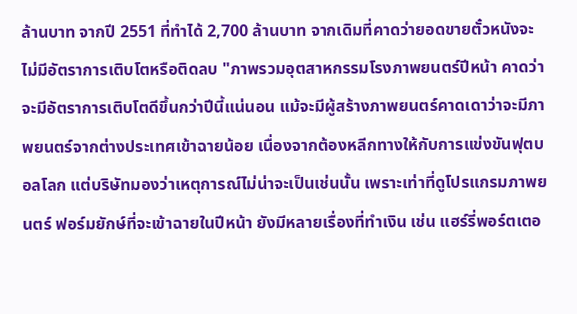ล้านบาท จากปี 2551 ที่ทำได้ 2,700 ล้านบาท จากเดิมที่คาดว่ายอดขายตั๋วหนังจะไม่มีอัตราการเติบโตหรือติดลบ "ภาพรวมอุตสาหกรรมโรงภาพยนตร์ปีหน้า คาดว่าจะมีอัตราการเติบโตดีขึ้นกว่าปีนี้แน่นอน แม้จะมีผู้สร้างภาพยนตร์คาดเดาว่าจะมีภาพยนตร์จากต่างประเทศเข้าฉายน้อย เนื่องจากต้องหลีกทางให้กับการแข่งขันฟุตบอลโลก แต่บริษัทมองว่าเหตุการณ์ไม่น่าจะเป็นเช่นนั้น เพราะเท่าที่ดูโปรแกรมภาพยนตร์ ฟอร์มยักษ์ที่จะเข้าฉายในปีหน้า ยังมีหลายเรื่องที่ทำเงิน เช่น แฮร์รี่พอร์ตเตอ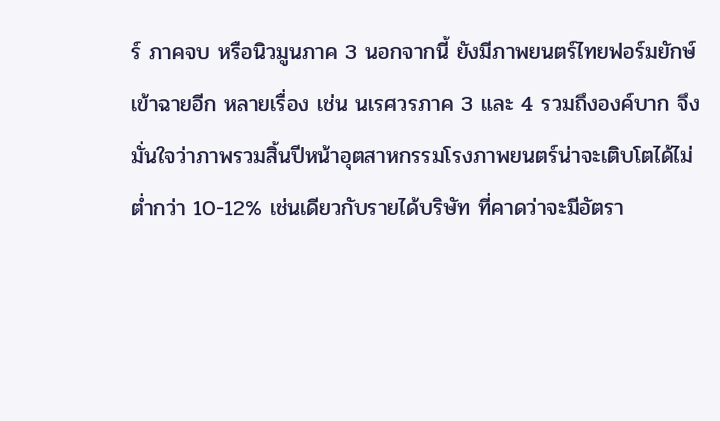ร์ ภาคจบ หรือนิวมูนภาค 3 นอกจากนี้ ยังมีภาพยนตร์ไทยฟอร์มยักษ์เข้าฉายอีก หลายเรื่อง เช่น นเรศวรภาค 3 และ 4 รวมถึงองค์บาก จึงมั่นใจว่าภาพรวมสิ้นปีหน้าอุตสาหกรรมโรงภาพยนตร์น่าจะเติบโตได้ไม่ต่ำกว่า 10-12% เช่นเดียวกับรายได้บริษัท ที่คาดว่าจะมีอัตรา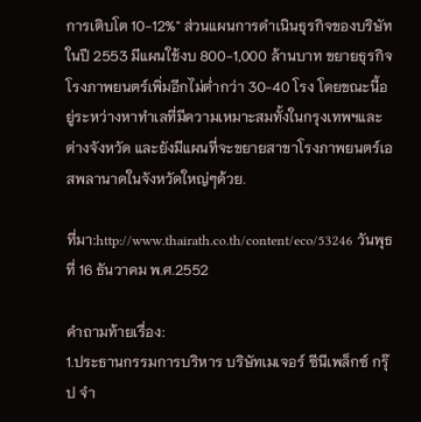การเติบโต 10-12%" ส่วนแผนการดำเนินธุรกิจของบริษัทในปี 2553 มีแผนใช้งบ 800-1,000 ล้านบาท ขยายธุรกิจโรงภาพยนตร์เพิ่มอีกไม่ต่ำกว่า 30-40 โรง โดยขณะนี้อยู่ระหว่างหาทำเลที่มีความเหมาะสมทั้งในกรุงเทพฯและต่างจังหวัด และยังมีแผนที่จะขยายสาขาโรงภาพยนตร์เอสพลานาดในจังหวัดใหญ่ๆด้วย.

ที่มา:http://www.thairath.co.th/content/eco/53246 วันพุธที่ 16 ธันวาคม พ.ศ.2552

คำถามท้ายเรื่อง:
1.ประธานกรรมการบริหาร บริษัทเมเจอร์ ซีนีเพล็กซ์ กรุ๊ป จำ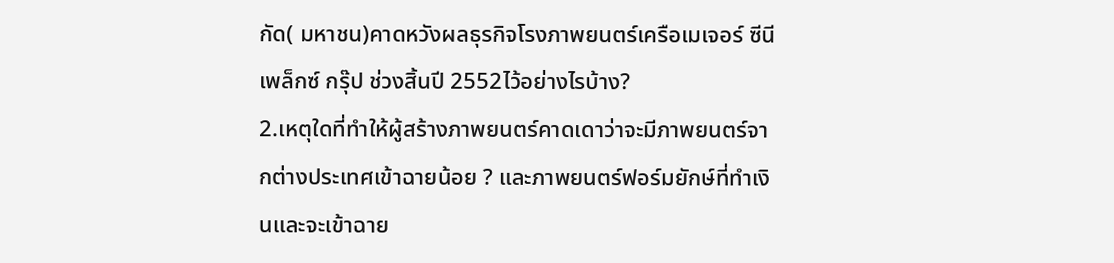กัด( มหาชน)คาดหวังผลธุรกิจโรงภาพยนตร์เครือเมเจอร์ ซีนีเพล็กซ์ กรุ๊ป ช่วงสิ้นปี 2552ไว้อย่างไรบ้าง?
2.เหตุใดที่ทำให้ผู้สร้างภาพยนตร์คาดเดาว่าจะมีภาพยนตร์จากต่างประเทศเข้าฉายน้อย ? และภาพยนตร์ฟอร์มยักษ์ที่ทำเงินและจะเข้าฉาย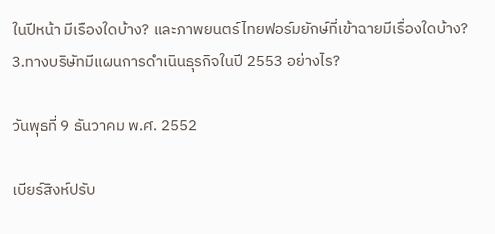ในปีหน้า มีเรืองใดบ้าง? และภาพยนตร์ไทยฟอร์มยักษ์ที่เข้าฉายมีเรื่องใดบ้าง?
3.ทางบริษัทมีแผนการดำเนินธุรกิจในปี 2553 อย่างไร?

วันพุธที่ 9 ธันวาคม พ.ศ. 2552

เบียร์สิงห์ปรับ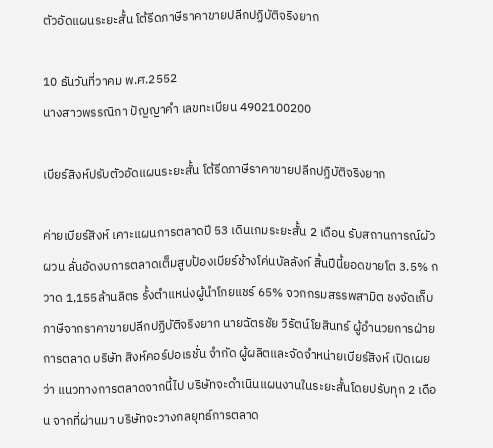ตัวอัดแผนระยะสั้น โต้รีดภาษีราคาขายปลีกปฏิบัติจริงยาก

10 ธันวันที่วาคม พ.ศ.2552
นางสาวพรรณิกา ปัญญาคำ เลขทะเบียน 4902100200

เบียร์สิงห์ปรับตัวอัดแผนระยะสั้น โต้รีดภาษีราคาขายปลีกปฏิบัติจริงยาก

ค่ายเบียร์สิงห์ เคาะแผนการตลาดปี 53 เดินเกมระยะสั้น 2 เดือน รับสถานการณ์ผัวผวน ลั่นอัดงบการตลาดเต็มสูบป้องเบียร์ช้างโค่นบัลลังก์ สิ้นปีนี้ยอดขายโต 3.5% กวาด 1,155ล้านลิตร รั้งตำแหน่งผู้นำโกยแชร์ 65% จวกกรมสรรพสามิต ชงจัดเก็บภาษีจากราคาขายปลีกปฏิบัติจริงยาก นายฉัตรชัย วิรัตน์โยสินทร์ ผู้อำนวยการฝ่ายการตลาด บริษัท สิงห์คอร์ปอเรชั่น จำกัด ผู้ผลิตและจัดจำหน่ายเบียร์สิงห์ เปิดเผยว่า แนวทางการตลาดจากนี้ไป บริษัทจะดำเนินแผนงานในระยะสั้นโดยปรับทุก 2 เดือน จากที่ผ่านมา บริษัทจะวางกลยุทธ์การตลาด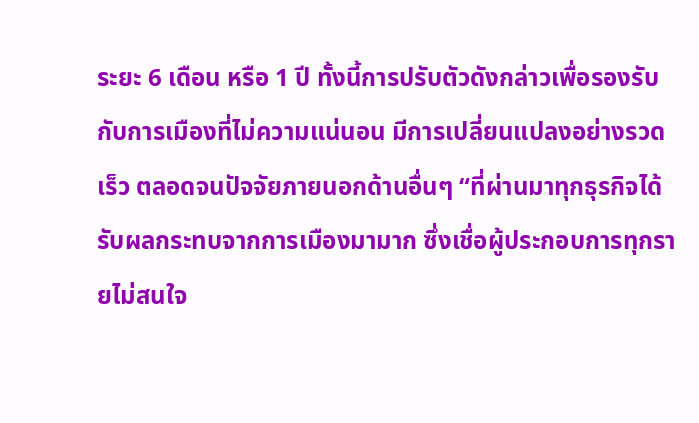ระยะ 6 เดือน หรือ 1 ปี ทั้งนี้การปรับตัวดังกล่าวเพื่อรองรับกับการเมืองที่ไม่ความแน่นอน มีการเปลี่ยนแปลงอย่างรวดเร็ว ตลอดจนปัจจัยภายนอกด้านอื่นๆ “ที่ผ่านมาทุกธุรกิจได้รับผลกระทบจากการเมืองมามาก ซึ่งเชื่อผู้ประกอบการทุกรายไม่สนใจ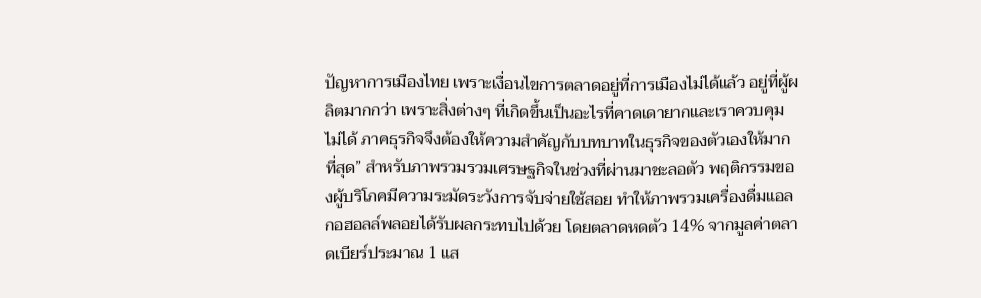ปัญหาการเมืองไทย เพราะเงื่อนไขการตลาดอยู่ที่การเมืองไม่ได้แล้ว อยู่ที่ผู้ผลิตมากกว่า เพราะสิ่งต่างๆ ที่เกิดขึ้นเป็นอะไรที่คาดเดายากและเราควบคุมไม่ได้ ภาคธุรกิจจึงต้องให้ความสำคัญกับบทบาทในธุรกิจของตัวเองให้มากที่สุด” สำหรับภาพรวมรวมเศรษฐกิจในช่วงที่ผ่านมาชะลอตัว พฤติกรรมของผู้บริโภคมีความระมัดระวังการจับจ่ายใช้สอย ทำให้ภาพรวมเครื่องดื่มแอลกอฮอลล์พลอยได้รับผลกระทบไปด้วย โดยตลาดหดตัว 14% จากมูลค่าตลาดเบียร์ประมาณ 1 แส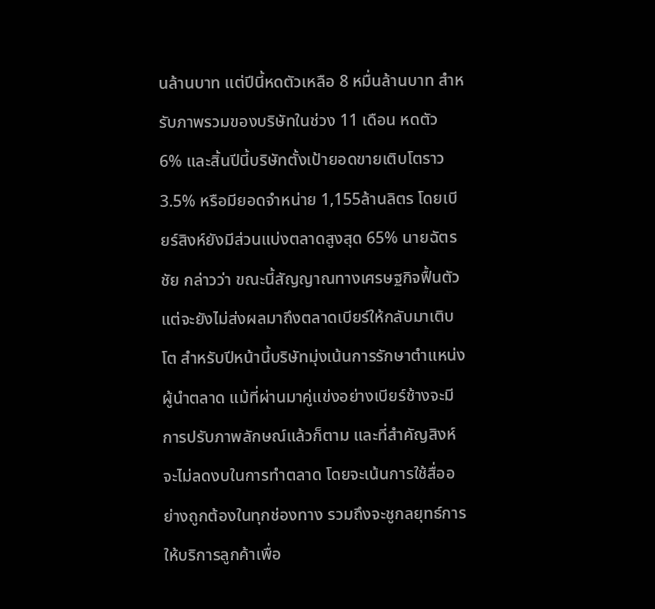นล้านบาท แต่ปีนี้หดตัวเหลือ 8 หมื่นล้านบาท สำหรับภาพรวมของบริษัทในช่วง 11 เดือน หดตัว 6% และสิ้นปีนี้บริษัทตั้งเป้ายอดขายเติบโตราว 3.5% หรือมียอดจำหน่าย 1,155ล้านลิตร โดยเบียร์สิงห์ยังมีส่วนแบ่งตลาดสูงสุด 65% นายฉัตรชัย กล่าวว่า ขณะนี้สัญญาณทางเศรษฐกิจฟื้นตัว แต่จะยังไม่ส่งผลมาถึงตลาดเบียร์ให้กลับมาเติบโต สำหรับปีหน้านี้บริษัทมุ่งเน้นการรักษาตำแหน่งผู้นำตลาด แม้ที่ผ่านมาคู่แข่งอย่างเบียร์ช้างจะมีการปรับภาพลักษณ์แล้วก็ตาม และที่สำคัญสิงห์จะไม่ลดงบในการทำตลาด โดยจะเน้นการใช้สื่ออย่างถูกต้องในทุกช่องทาง รวมถึงจะชูกลยุทธ์การให้บริการลูกค้าเพื่อ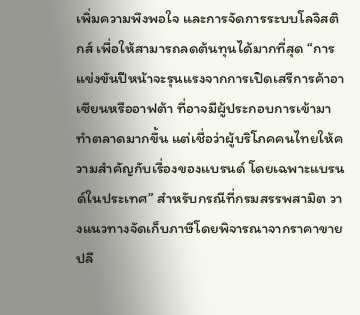เพิ่มความพึงพอใจ และการจัดการระบบโลจิสติกส์ เพื่อให้สามารถลดต้นทุนได้มากที่สุด “การแข่งขันปีหน้าจะรุนแรงจากการเปิดเสรีการค้าอาเซียนหรืออาฟต้า ที่อาจมีผู้ประกอบการเข้ามาทำตลาดมากขึ้น แต่เชื่อว่าผู้บริโภคคนไทยให้ความสำคัญกับเรื่องของแบรนด์ โดยเฉพาะแบรนด์ในประเทศ” สำหรับกรณีที่กรมสรรพสามิต วางแนวทางจัดเก็บภาษีโดยพิจารณาจากราคาขายปลี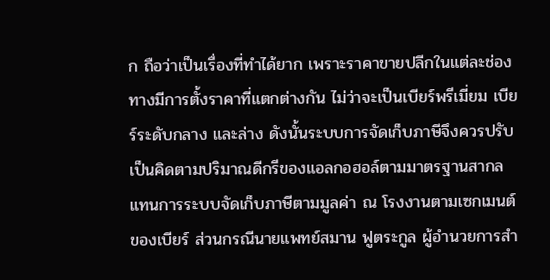ก ถือว่าเป็นเรื่องที่ทำได้ยาก เพราะราคาขายปลีกในแต่ละช่องทางมีการตั้งราคาที่แตกต่างกัน ไม่ว่าจะเป็นเบียร์พรีเมี่ยม เบียร์ระดับกลาง และล่าง ดังนั้นระบบการจัดเก็บภาษีจึงควรปรับเป็นคิดตามปริมาณดีกรีของแอลกอฮอล์ตามมาตรฐานสากลแทนการระบบจัดเก็บภาษีตามมูลค่า ณ โรงงานตามเซกเมนต์ของเบียร์ ส่วนกรณีนายแพทย์สมาน ฟูตระกูล ผู้อำนวยการสำ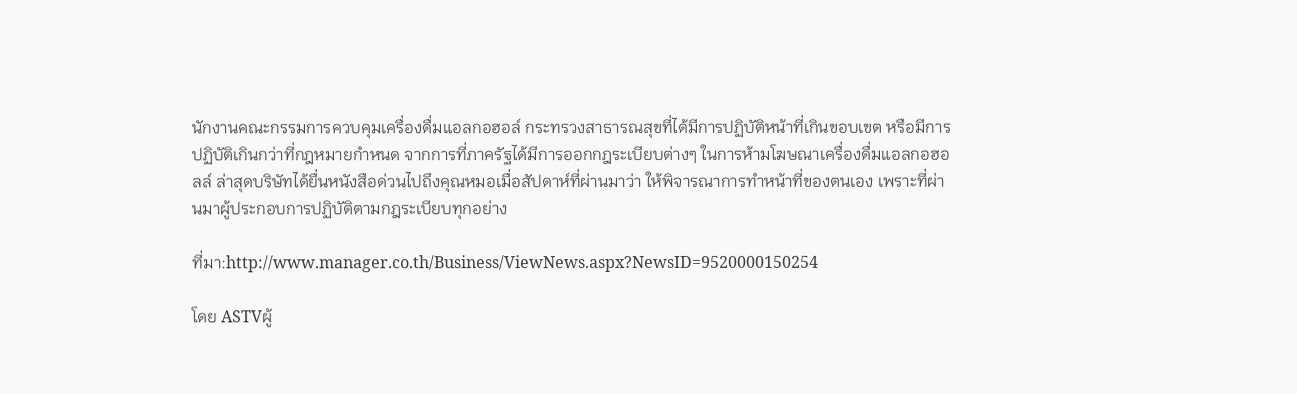นักงานคณะกรรมการควบคุมเครื่องดื่มแอลกอฮอล์ กระทรวงสาธารณสุขที่ได้มีการปฏิบัติหน้าที่เกินขอบเขต หรือมีการปฏิบัติเกินกว่าที่กฎหมายกำหนด จากการที่ภาครัฐได้มีการออกกฎระเบียบต่างๆ ในการห้ามโฆษณาเครื่องดื่มแอลกอฮอลล์ ล่าสุดบริษัทได้ยื่นหนังสือด่วนไปถึงคุณหมอเมื่อสัปดาห์ที่ผ่านมาว่า ให้พิจารณาการทำหน้าที่ของตนเอง เพราะที่ผ่านมาผู้ประกอบการปฏิบัติตามกฎระเบียบทุกอย่าง

ที่มา:http://www.manager.co.th/Business/ViewNews.aspx?NewsID=9520000150254

โดย ASTVผู้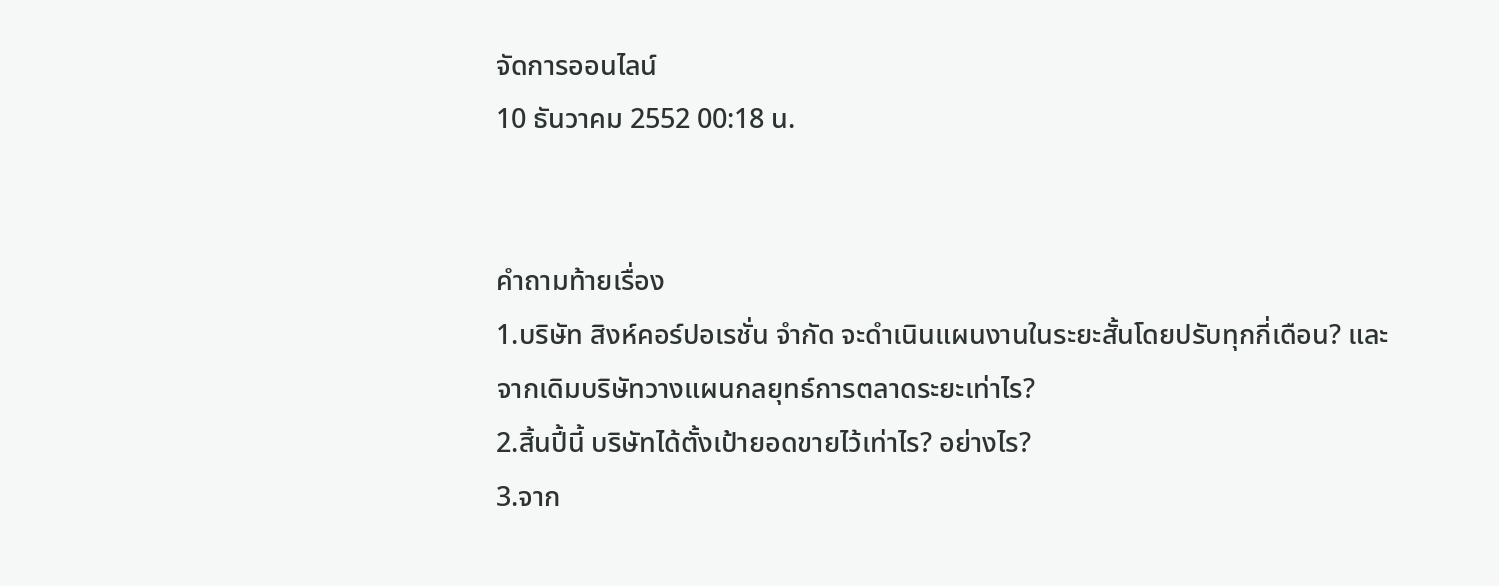จัดการออนไลน์
10 ธันวาคม 2552 00:18 น.


คำถามท้ายเรื่อง
1.บริษัท สิงห์คอร์ปอเรชั่น จำกัด จะดำเนินแผนงานในระยะสั้นโดยปรับทุกกี่เดือน? และจากเดิมบริษัทวางแผนกลยุทธ์การตลาดระยะเท่าไร?
2.สิ้นปี้นี้ บริษัทได้ตั้งเป้ายอดขายไว้เท่าไร? อย่างไร?
3.จาก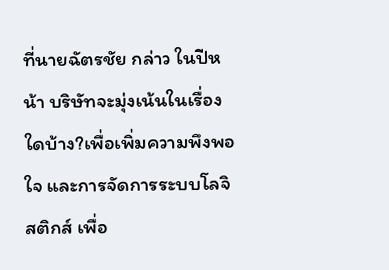ที่นายฉัตรชัย กล่าว ในปีหน้า บริษัทจะมุ่งเน้นในเรื่องใดบ้าง?เพื่อเพิ่มความพึงพอใจ และการจัดการระบบโลจิสติกส์ เพื่อ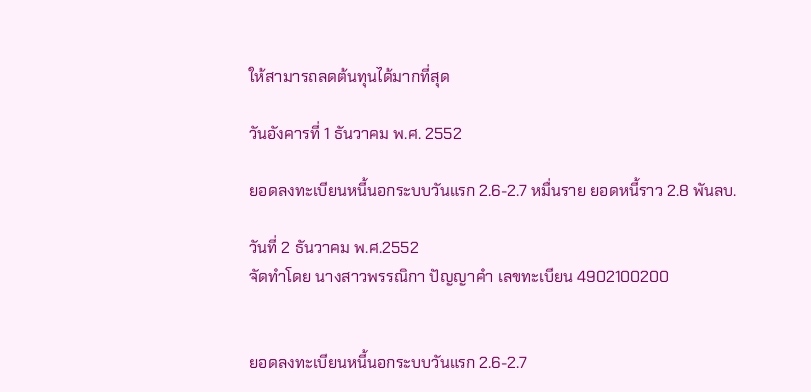ให้สามารถลดต้นทุนได้มากที่สุด

วันอังคารที่ 1 ธันวาคม พ.ศ. 2552

ยอดลงทะเบียนหนี้นอกระบบวันแรก 2.6-2.7 หมื่นราย ยอดหนี้ราว 2.8 พันลบ.

วันที่ 2 ธันวาคม พ.ศ.2552
จัดทำโดย นางสาวพรรณิกา ปัญญาคำ เลขทะเบียน 4902100200


ยอดลงทะเบียนหนี้นอกระบบวันแรก 2.6-2.7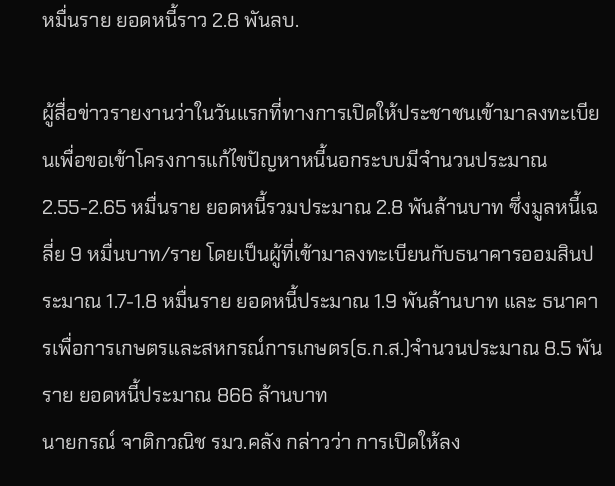หมื่นราย ยอดหนี้ราว 2.8 พันลบ.

ผู้สื่อข่าวรายงานว่าในวันแรกที่ทางการเปิดให้ประชาชนเข้ามาลงทะเบียนเพื่อขอเข้าโครงการแก้ไขปัญหาหนี้นอกระบบมีจำนวนประมาณ 2.55-2.65 หมื่นราย ยอดหนี้รวมประมาณ 2.8 พันล้านบาท ซึ่งมูลหนี้เฉลี่ย 9 หมื่นบาท/ราย โดยเป็นผู้ที่เข้ามาลงทะเบียนกับธนาคารออมสินประมาณ 1.7-1.8 หมื่นราย ยอดหนี้ประมาณ 1.9 พันล้านบาท และ ธนาคารเพื่อการเกษตรและสหกรณ์การเกษตร(ธ.ก.ส.)จำนวนประมาณ 8.5 พันราย ยอดหนี้ประมาณ 866 ล้านบาท
นายกรณ์ จาติกวณิช รมว.คลัง กล่าวว่า การเปิดให้ลง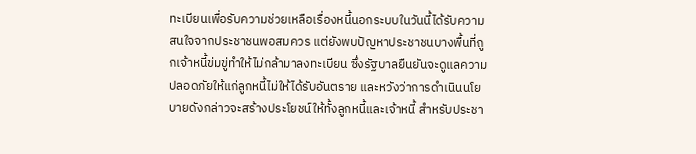ทะเบียนเพื่อรับความช่วยเหลือเรื่องหนี้นอกระบบในวันนี้ได้รับความสนใจจากประชาชนพอสมควร แต่ยังพบปัญหาประชาชนบางพื้นที่ถูกเจ้าหนี้ข่มขู่ทำให้ไม่กล้ามาลงทะเบียน ซึ่งรัฐบาลยืนยันจะดูแลความปลอดภัยให้แก่ลูกหนี้ไม่ให้ได้รับอันตราย และหวังว่าการดำเนินนโยบายดังกล่าวจะสร้างประโยชน์ให้ทั้งลูกหนี้และเจ้าหนี้ สำหรับประชา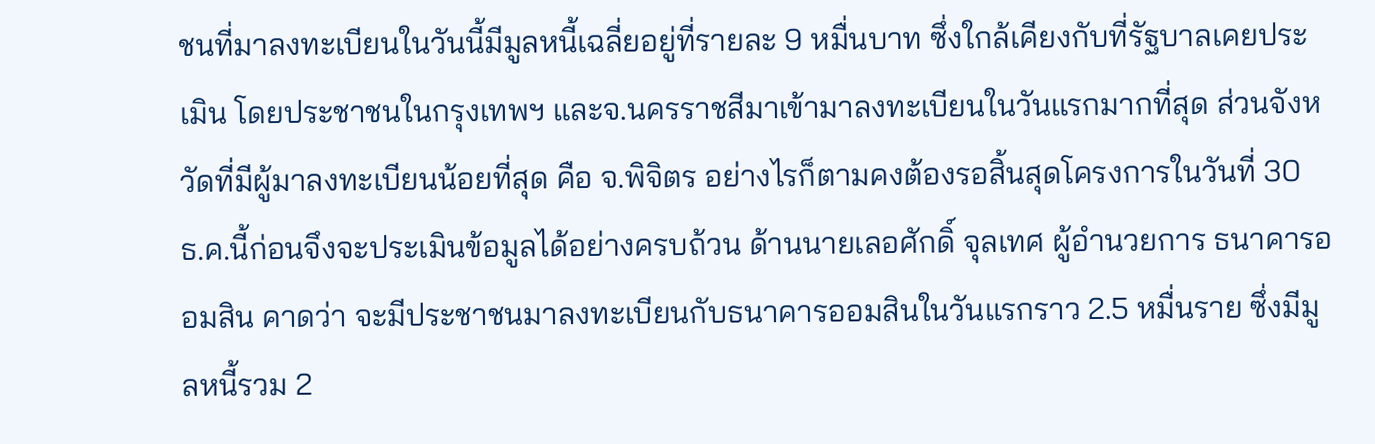ชนที่มาลงทะเบียนในวันนี้มีมูลหนี้เฉลี่ยอยู่ที่รายละ 9 หมื่นบาท ซึ่งใกล้เคียงกับที่รัฐบาลเคยประเมิน โดยประชาชนในกรุงเทพฯ และจ.นครราชสีมาเข้ามาลงทะเบียนในวันแรกมากที่สุด ส่วนจังหวัดที่มีผู้มาลงทะเบียนน้อยที่สุด คือ จ.พิจิตร อย่างไรก็ตามคงต้องรอสิ้นสุดโครงการในวันที่ 30 ธ.ค.นี้ก่อนจึงจะประเมินข้อมูลได้อย่างครบถ้วน ด้านนายเลอศักดิ์ จุลเทศ ผู้อำนวยการ ธนาคารออมสิน คาดว่า จะมีประชาชนมาลงทะเบียนกับธนาคารออมสินในวันแรกราว 2.5 หมื่นราย ซึ่งมีมูลหนี้รวม 2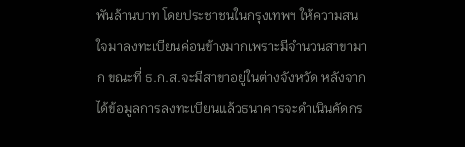พันล้านบาท โดยประชาชนในกรุงเทพฯ ให้ความสนใจมาลงทะเบียนค่อนข้างมากเพราะมีจำนวนสาขามาก ขณะที่ ธ.ก.ส.จะมีสาขาอยู่ในต่างจังหวัด หลังจากได้ข้อมูลการลงทะเบียนแล้วธนาคารจะดำเนินคัดกร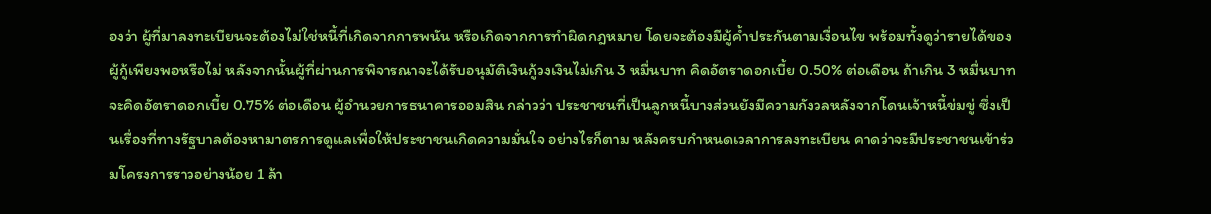องว่า ผู้ที่มาลงทะเบียนจะต้องไม่ใช่หนี้ที่เกิดจากการพนัน หรือเกิดจากการทำผิดกฎหมาย โดยจะต้องมีผู้ค้ำประกันตามเงื่อนไข พร้อมทั้งดูว่ารายได้ของผู้กู้เพียงพอหรือไม่ หลังจากนั้นผู้ที่ผ่านการพิจารณาจะได้รับอนุมัติเงินกู้วงเงินไม่เกิน 3 หมื่นบาท คิดอัตราดอกเบี้ย 0.50% ต่อเดือน ถ้าเกิน 3 หมื่นบาทจะคิดอัตราดอกเบี้ย 0.75% ต่อเดือน ผู้อำนวยการธนาคารออมสิน กล่าวว่า ประชาชนที่เป็นลูกหนี้บางส่วนยังมีความกังวลหลังจากโดนเจ้าหนี้ข่มขู่ ซึ่งเป็นเรื่องที่ทางรัฐบาลต้องหามาตรการดูแลเพื่อให้ประชาชนเกิดความมั่นใจ อย่างไรก็ตาม หลังครบกำหนดเวลาการลงทะเบียน คาดว่าจะมีประชาชนเข้าร่วมโครงการราวอย่างน้อย 1 ล้า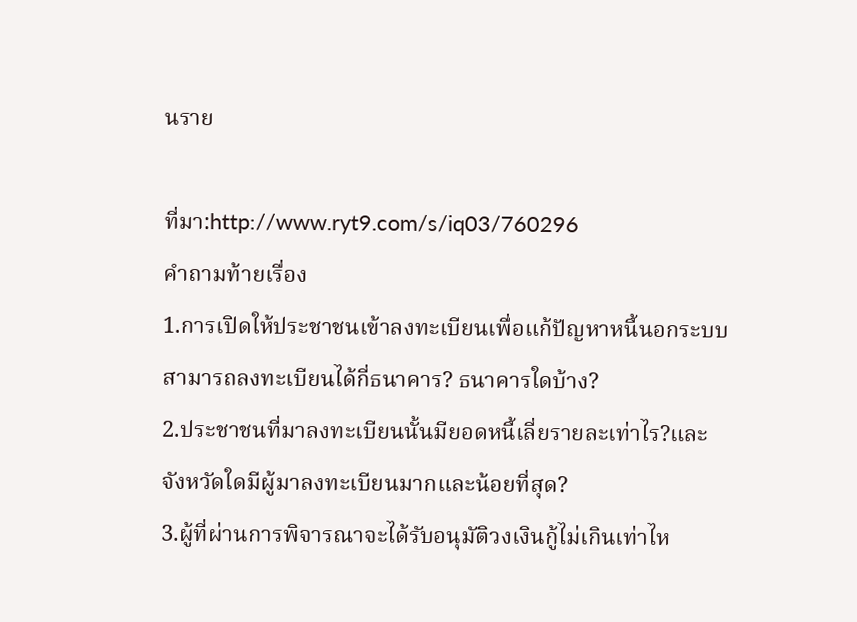นราย

ที่มา:http://www.ryt9.com/s/iq03/760296
คำถามท้ายเรื่อง
1.การเปิดให้ประชาชนเข้าลงทะเบียนเพื่อแก้ปัญหาหนี้นอกระบบ สามารถลงทะเบียนได้กี่ธนาคาร? ธนาคารใดบ้าง?
2.ประชาชนที่มาลงทะเบียนนั้นมียอดหนี้เลี่ยรายละเท่าไร?และจังหวัดใดมีผู้มาลงทะเบียนมากและน้อยที่สุด?
3.ผู้ที่ผ่านการพิจารณาจะได้รับอนุมัติวงเงินกู้ไม่เกินเท่าไห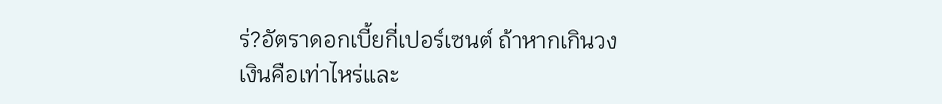ร่?อัตราดอกเบี้ยกี่เปอร์เซนต์ ถ้าหากเกินวงเงินคือเท่าไหร่และ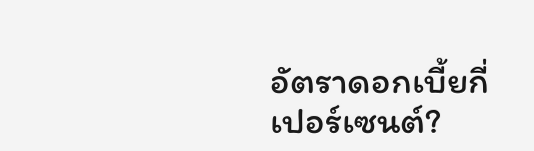อัตราดอกเบี้ยกี่เปอร์เซนต์?